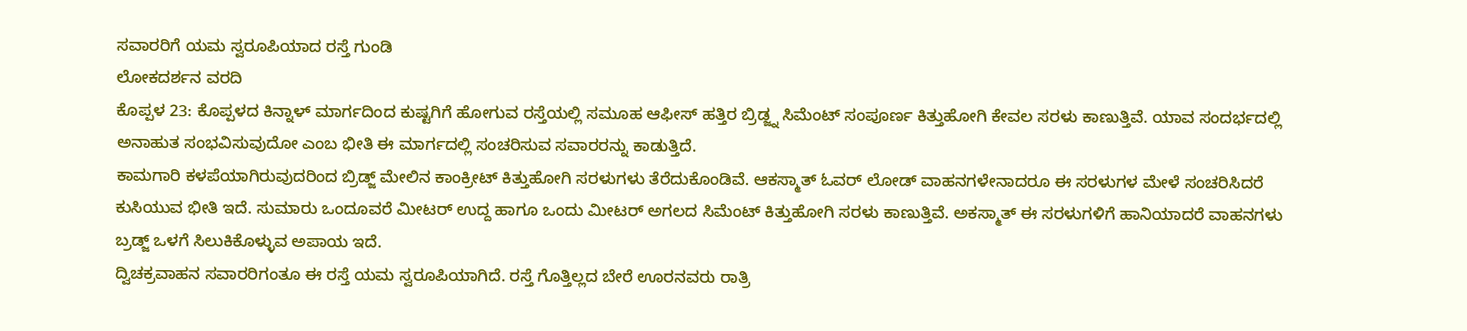ಸವಾರರಿಗೆ ಯಮ ಸ್ವರೂಪಿಯಾದ ರಸ್ತೆ ಗುಂಡಿ
ಲೋಕದರ್ಶನ ವರದಿ
ಕೊಪ್ಪಳ 23: ಕೊಪ್ಪಳದ ಕಿನ್ನಾಳ್ ಮಾರ್ಗದಿಂದ ಕುಷ್ಟಗಿಗೆ ಹೋಗುವ ರಸ್ತೆಯಲ್ಲಿ ಸಮೂಹ ಆಫೀಸ್ ಹತ್ತಿರ ಬ್ರಿಡ್ಜ್ನ ಸಿಮೆಂಟ್ ಸಂಪೂರ್ಣ ಕಿತ್ತುಹೋಗಿ ಕೇವಲ ಸರಳು ಕಾಣುತ್ತಿವೆ. ಯಾವ ಸಂದರ್ಭದಲ್ಲಿ ಅನಾಹುತ ಸಂಭವಿಸುವುದೋ ಎಂಬ ಭೀತಿ ಈ ಮಾರ್ಗದಲ್ಲಿ ಸಂಚರಿಸುವ ಸವಾರರನ್ನು ಕಾಡುತ್ತಿದೆ.
ಕಾಮಗಾರಿ ಕಳಪೆಯಾಗಿರುವುದರಿಂದ ಬ್ರಿಡ್ಜ್ ಮೇಲಿನ ಕಾಂಕ್ರೀಟ್ ಕಿತ್ತುಹೋಗಿ ಸರಳುಗಳು ತೆರೆದುಕೊಂಡಿವೆ. ಆಕಸ್ಮಾತ್ ಓವರ್ ಲೋಡ್ ವಾಹನಗಳೇನಾದರೂ ಈ ಸರಳುಗಳ ಮೇಳೆ ಸಂಚರಿಸಿದರೆ ಕುಸಿಯುವ ಭೀತಿ ಇದೆ. ಸುಮಾರು ಒಂದೂವರೆ ಮೀಟರ್ ಉದ್ದ ಹಾಗೂ ಒಂದು ಮೀಟರ್ ಅಗಲದ ಸಿಮೆಂಟ್ ಕಿತ್ತುಹೋಗಿ ಸರಳು ಕಾಣುತ್ತಿವೆ. ಅಕಸ್ಮಾತ್ ಈ ಸರಳುಗಳಿಗೆ ಹಾನಿಯಾದರೆ ವಾಹನಗಳು ಬ್ರಡ್ಜ್ ಒಳಗೆ ಸಿಲುಕಿಕೊಳ್ಳುವ ಅಪಾಯ ಇದೆ.
ದ್ವಿಚಕ್ರವಾಹನ ಸವಾರರಿಗಂತೂ ಈ ರಸ್ತೆ ಯಮ ಸ್ವರೂಪಿಯಾಗಿದೆ. ರಸ್ತೆ ಗೊತ್ತಿಲ್ಲದ ಬೇರೆ ಊರನವರು ರಾತ್ರಿ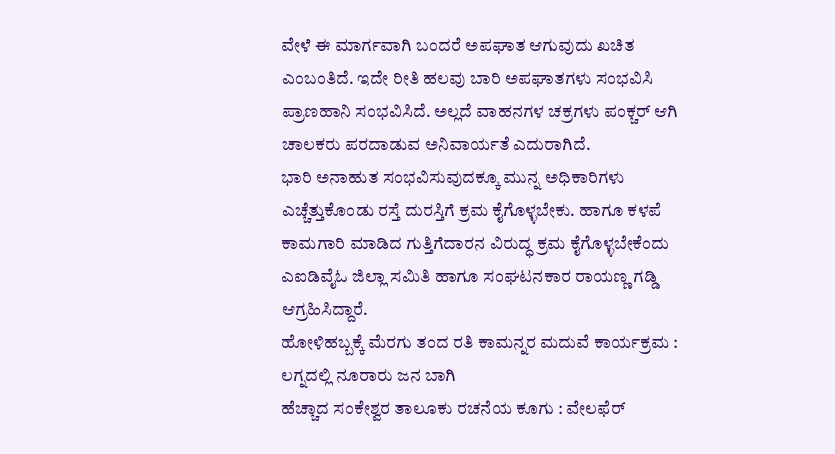ವೇಳೆ ಈ ಮಾರ್ಗವಾಗಿ ಬಂದರೆ ಅಪಘಾತ ಆಗುವುದು ಖಚಿತ ಎಂಬಂತಿದೆ. ಇದೇ ರೀತಿ ಹಲವು ಬಾರಿ ಅಪಘಾತಗಳು ಸಂಭವಿಸಿ ಪ್ರಾಣಹಾನಿ ಸಂಭವಿಸಿದೆ. ಅಲ್ಲದೆ ವಾಹನಗಳ ಚಕ್ರಗಳು ಪಂಕ್ಚರ್ ಆಗಿ ಚಾಲಕರು ಪರದಾಡುವ ಅನಿವಾರ್ಯತೆ ಎದುರಾಗಿದೆ.
ಭಾರಿ ಅನಾಹುತ ಸಂಭವಿಸುವುದಕ್ಕೂ ಮುನ್ನ ಅಧಿಕಾರಿಗಳು ಎಚ್ಚೆತ್ತುಕೊಂಡು ರಸ್ತೆ ದುರಸ್ತಿಗೆ ಕ್ರಮ ಕೈಗೊಳ್ಳಬೇಕು. ಹಾಗೂ ಕಳಪೆ ಕಾಮಗಾರಿ ಮಾಡಿದ ಗುತ್ತಿಗೆದಾರನ ವಿರುದ್ಧ ಕ್ರಮ ಕೈಗೊಳ್ಳಬೇಕೆಂದು ಎಐಡಿವೈಓ ಜಿಲ್ಲಾ ಸಮಿತಿ ಹಾಗೂ ಸಂಘಟನಕಾರ ರಾಯಣ್ಣ ಗಡ್ಡಿ ಆಗ್ರಹಿಸಿದ್ದಾರೆ.
ಹೋಳಿಹಬ್ಬಕ್ಕೆ ಮೆರಗು ತಂದ ರತಿ ಕಾಮನ್ನರ ಮದುವೆ ಕಾರ್ಯಕ್ರಮ : ಲಗ್ನದಲ್ಲಿ ನೂರಾರು ಜನ ಬಾಗಿ
ಹೆಚ್ಚಾದ ಸಂಕೇಶ್ವರ ತಾಲೂಕು ರಚನೆಯ ಕೂಗು : ವೇಲಫೆರ್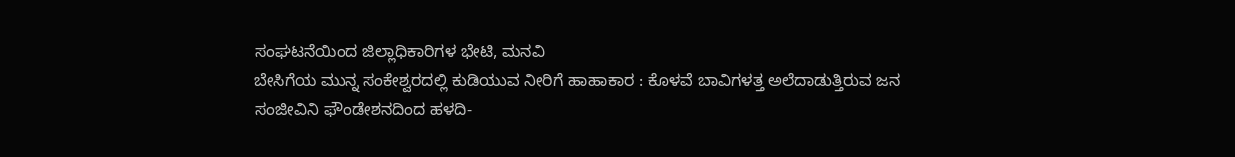ಸಂಘಟನೆಯಿಂದ ಜಿಲ್ಲಾಧಿಕಾರಿಗಳ ಭೇಟಿ, ಮನವಿ
ಬೇಸಿಗೆಯ ಮುನ್ನ ಸಂಕೇಶ್ವರದಲ್ಲಿ ಕುಡಿಯುವ ನೀರಿಗೆ ಹಾಹಾಕಾರ : ಕೊಳವೆ ಬಾವಿಗಳತ್ತ ಅಲೆದಾಡುತ್ತಿರುವ ಜನ
ಸಂಜೀವಿನಿ ಫೌಂಡೇಶನದಿಂದ ಹಳದಿ-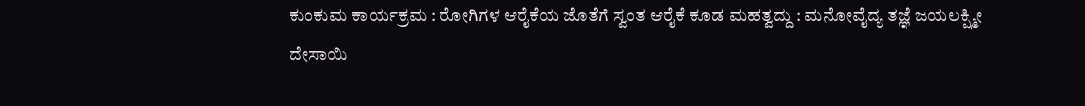ಕುಂಕುಮ ಕಾರ್ಯಕ್ರಮ : ರೋಗಿಗಳ ಆರೈಕೆಯ ಜೊತೆಗೆ ಸ್ವಂತ ಆರೈಕೆ ಕೂಡ ಮಹತ್ವದ್ದು : ಮನೋವೈದ್ಯ ತಜ್ಞೆ ಜಯಲಕ್ಷ್ಮೀ ದೇಸಾಯಿ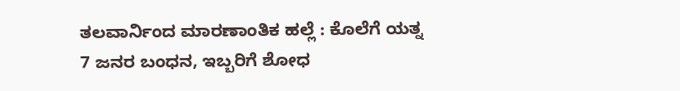ತಲವಾರ್ನಿಂದ ಮಾರಣಾಂತಿಕ ಹಲ್ಲೆ : ಕೊಲೆಗೆ ಯತ್ನ 7 ಜನರ ಬಂಧನ, ಇಬ್ಬರಿಗೆ ಶೋಧ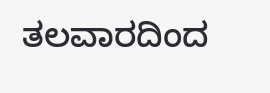ತಲವಾರದಿಂದ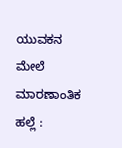ಯುವಕನ ಮೇಲೆ ಮಾರಣಾಂತಿಕ ಹಲ್ಲೆ :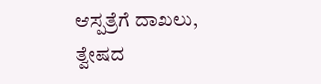ಆಸ್ಪತ್ರೆಗೆ ದಾಖಲು, ತ್ವೇಷದ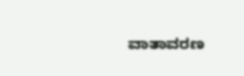ವಾತಾವರಣ